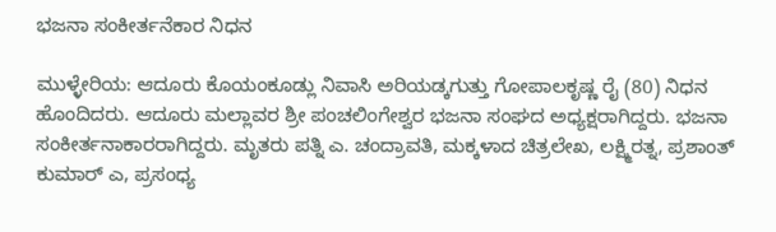ಭಜನಾ ಸಂಕೀರ್ತನೆಕಾರ ನಿಧನ

ಮುಳ್ಳೇರಿಯ: ಆದೂರು ಕೊಯಂಕೂಡ್ಲು ನಿವಾಸಿ ಅರಿಯಡ್ಕಗುತ್ತು ಗೋಪಾಲಕೃಷ್ಣ ರೈ (80) ನಿಧನ ಹೊಂದಿದರು. ಆದೂರು ಮಲ್ಲಾವರ ಶ್ರೀ ಪಂಚಲಿಂಗೇಶ್ವರ ಭಜನಾ ಸಂಘದ ಅಧ್ಯಕ್ಷರಾಗಿದ್ದರು. ಭಜನಾ ಸಂಕೀರ್ತನಾಕಾರರಾಗಿದ್ದರು. ಮೃತರು ಪತ್ನಿ ಎ. ಚಂದ್ರಾವತಿ, ಮಕ್ಕಳಾದ ಚಿತ್ರಲೇಖ, ಲಕ್ಷ್ಮಿರತ್ನ, ಪ್ರಶಾಂತ್ ಕುಮಾರ್ ಎ, ಪ್ರಸಂಧ್ಯ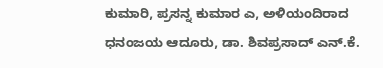ಕುಮಾರಿ, ಪ್ರಸನ್ನ ಕುಮಾರ ಎ, ಅಳಿಯಂದಿರಾದ ಧನಂಜಯ ಆದೂರು, ಡಾ. ಶಿವಪ್ರಸಾದ್ ಎನ್.ಕೆ.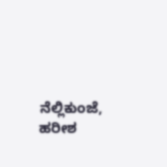ನೆಲ್ಲಿಕುಂಜೆ, ಹರೀಶ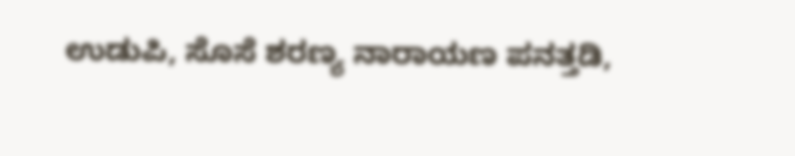ಉಡುಪಿ, ಸೊಸೆ ಶರಣ್ಯ ನಾರಾಯಣ ಪನತ್ತಡಿ,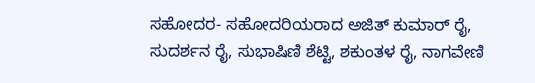ಸಹೋದರ- ಸಹೋದರಿಯರಾದ ಅಜಿತ್ ಕುಮಾರ್ ರೈ, ಸುದರ್ಶನ ರೈ, ಸುಭಾಷಿಣಿ ಶೆಟ್ಟಿ, ಶಕುಂತಳ ರೈ, ನಾಗವೇಣಿ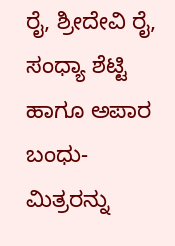ರೈ, ಶ್ರೀದೇವಿ ರೈ, ಸಂಧ್ಯಾ ಶೆಟ್ಟಿ ಹಾಗೂ ಅಪಾರ ಬಂಧು-ಮಿತ್ರರನ್ನು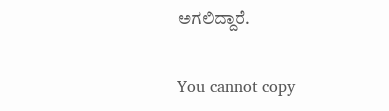ಅಗಲಿದ್ದಾರೆ.

You cannot copy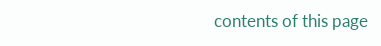contents of this page